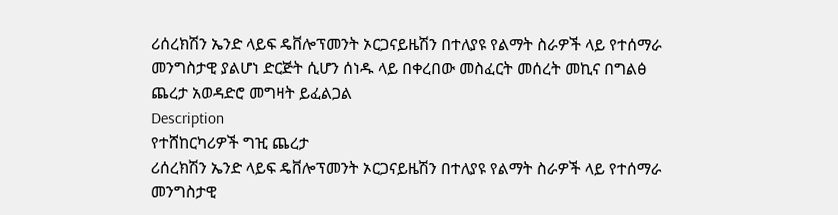ሪሰረክሽን ኤንድ ላይፍ ዴቨሎፕመንት ኦርጋናይዜሽን በተለያዩ የልማት ስራዎች ላይ የተሰማራ መንግስታዊ ያልሆነ ድርጅት ሲሆን ሰነዱ ላይ በቀረበው መስፈርት መሰረት መኪና በግልፅ ጨረታ አወዳድሮ መግዛት ይፈልጋል
Description
የተሸከርካሪዎች ግዢ ጨረታ
ሪሰረክሽን ኤንድ ላይፍ ዴቨሎፕመንት ኦርጋናይዜሽን በተለያዩ የልማት ስራዎች ላይ የተሰማራ መንግስታዊ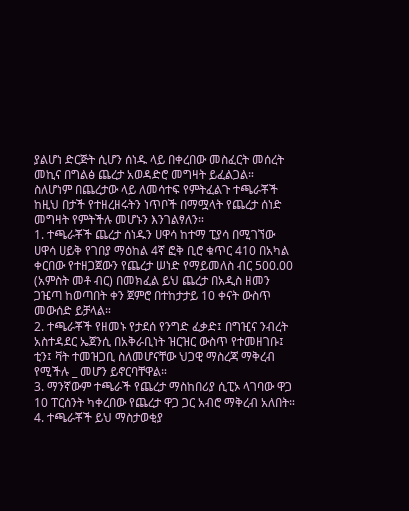ያልሆነ ድርጅት ሲሆን ሰነዱ ላይ በቀረበው መስፈርት መሰረት መኪና በግልፅ ጨረታ አወዳድሮ መግዛት ይፈልጋል።
ስለሆነም በጨረታው ላይ ለመሳተፍ የምትፈልጉ ተጫራቾች ከዚህ በታች የተዘረዘሩትን ነጥቦች በማሟላት የጨረታ ሰነድ መግዛት የምትችሉ መሆኑን እንገልፃለን።
1. ተጫራቾች ጨረታ ሰነዱን ሀዋሳ ከተማ ፒያሳ በሚገኘው ሀዋሳ ሀይቅ የገበያ ማዕከል 4ኛ ፎቅ ቢሮ ቁጥር 410 በአካል ቀርበው የተዘጋጀውን የጨረታ ሠነድ የማይመለስ ብር 500.00 (አምስት መቶ ብር) በመክፈል ይህ ጨረታ በአዲስ ዘመን ጋዤጣ ከወጣበት ቀን ጀምሮ በተከታታይ 10 ቀናት ውስጥ መውሰድ ይቻላል።
2. ተጫራቾች የዘመኑ የታደሰ የንግድ ፈቃድ፤ በግዢና ንብረት አስተዳደር ኤጀንሲ በአቅራቢነት ዝርዝር ውስጥ የተመዘገቡ፤ ቲን፤ ቫት ተመዝጋቢ ስለመሆናቸው ህጋዊ ማስረጃ ማቅረብ የሚችሉ _ መሆን ይኖርባቸዋል።
3. ማንኛውም ተጫራች የጨረታ ማስከበሪያ ሲፒኦ ላገባው ዋጋ 10 ፐርሰንት ካቀረበው የጨረታ ዋጋ ጋር አብሮ ማቅረብ አለበት።
4. ተጫራቾች ይህ ማስታወቂያ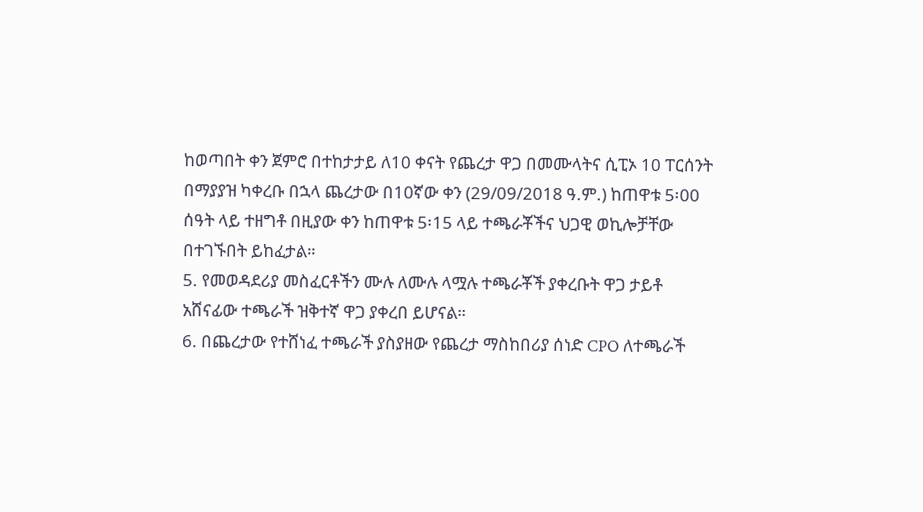ከወጣበት ቀን ጀምሮ በተከታታይ ለ10 ቀናት የጨረታ ዋጋ በመሙላትና ሲፒኦ 10 ፐርሰንት በማያያዝ ካቀረቡ በኋላ ጨረታው በ10ኛው ቀን (29/09/2018 ዓ.ም.) ከጠዋቱ 5፡00 ሰዓት ላይ ተዘግቶ በዚያው ቀን ከጠዋቱ 5፡15 ላይ ተጫራቾችና ህጋዊ ወኪሎቻቸው በተገኙበት ይከፈታል።
5. የመወዳደሪያ መስፈርቶችን ሙሉ ለሙሉ ላሟሉ ተጫራቾች ያቀረቡት ዋጋ ታይቶ አሸናፊው ተጫራች ዝቅተኛ ዋጋ ያቀረበ ይሆናል።
6. በጨረታው የተሸነፈ ተጫራች ያስያዘው የጨረታ ማስከበሪያ ሰነድ CPO ለተጫራች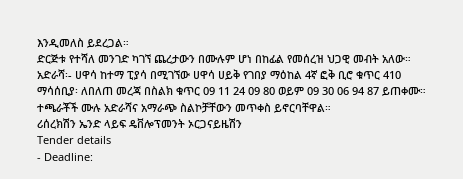እንዲመለስ ይደረጋል።
ድርጅቱ የተሻለ መንገድ ካገኘ ጨረታውን በሙሉም ሆነ በከፊል የመሰረዝ ህጋዊ መብት አለው።
አድራሻ፡- ሀዋሳ ከተማ ፒያሳ በሚገኘው ሀዋሳ ሀይቅ የገበያ ማዕከል 4ኛ ፎቅ ቢሮ ቁጥር 410
ማሳሰቢያ፡ ለበለጠ መረጃ በስልክ ቁጥር 09 11 24 09 80 ወይም 09 30 06 94 87 ይጠቀሙ።
ተጫራቾች ሙሉ አድራሻና አማራጭ ስልኮቻቸውን መጥቀስ ይኖርባቸዋል።
ሪሰረክሽን ኤንድ ላይፍ ዴቨሎፕመንት ኦርጋናይዜሽን
Tender details
- Deadline: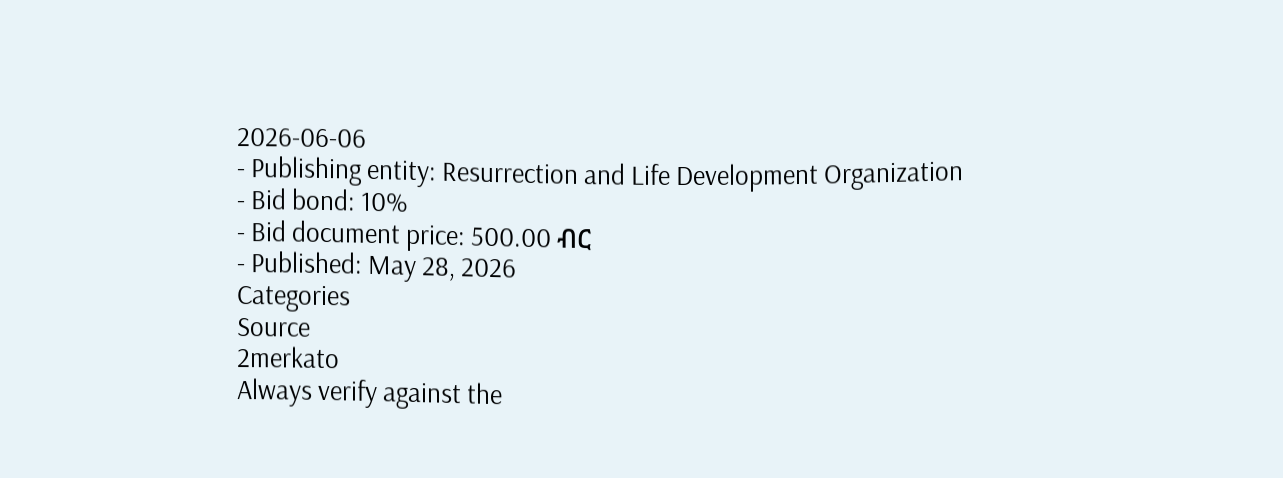2026-06-06
- Publishing entity: Resurrection and Life Development Organization
- Bid bond: 10%
- Bid document price: 500.00 ብር
- Published: May 28, 2026
Categories
Source
2merkato
Always verify against the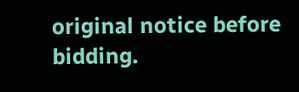original notice before bidding.